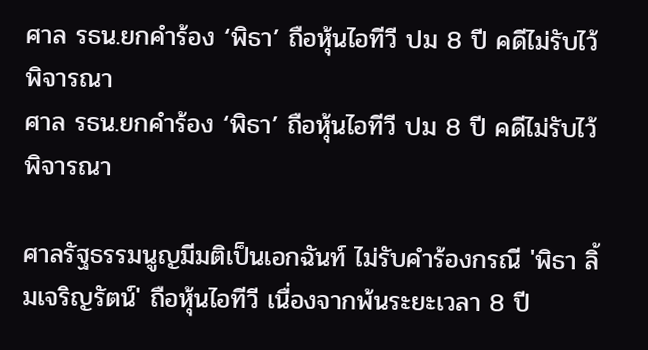ศาล รธน.ยกคำร้อง ‘พิธา’ ถือหุ้นไอทีวี ปม 8 ปี คดีไม่รับไว้พิจารณา
ศาล รธน.ยกคำร้อง ‘พิธา’ ถือหุ้นไอทีวี ปม 8 ปี คดีไม่รับไว้พิจารณา

ศาลรัฐธรรมนูญมีมติเป็นเอกฉันท์ ไม่รับคำร้องกรณี 'พิธา ลิ้มเจริญรัตน์' ถือหุ้นไอทีวี เนื่องจากพ้นระยะเวลา 8 ปี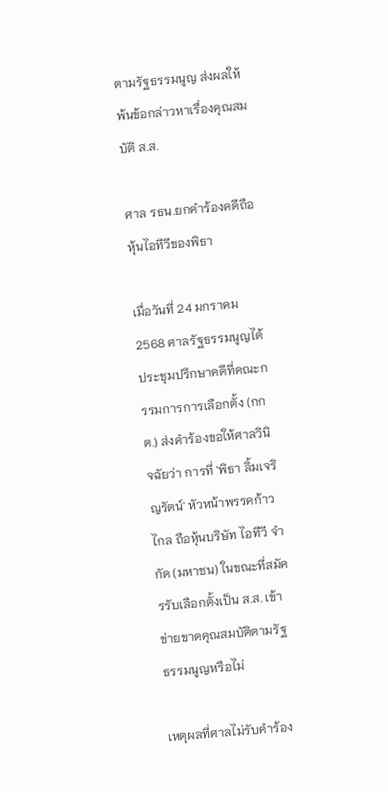ตามรัฐธรรมนูญ ส่งผลให้พ้นข้อกล่าวหาเรื่องคุณสมบัติ ส.ส.

ศาล รธน.ยกคำร้องคดีถือหุ้นไอทีวีของพิธา

เมื่อวันที่ 24 มกราคม 2568 ศาลรัฐธรรมนูญได้ประชุมปรึกษาคดีที่คณะกรรมการการเลือกตั้ง (กกต.) ส่งคำร้องขอให้ศาลวินิจฉัยว่า การที่ 'พิธา ลิ้มเจริญรัตน์' หัวหน้าพรรคก้าวไกล ถือหุ้นบริษัท ไอทีวี จำกัด (มหาชน) ในขณะที่สมัครรับเลือกตั้งเป็น ส.ส. เข้าข่ายขาดคุณสมบัติตามรัฐธรรมนูญหรือไม่

เหตุผลที่ศาลไม่รับคำร้อง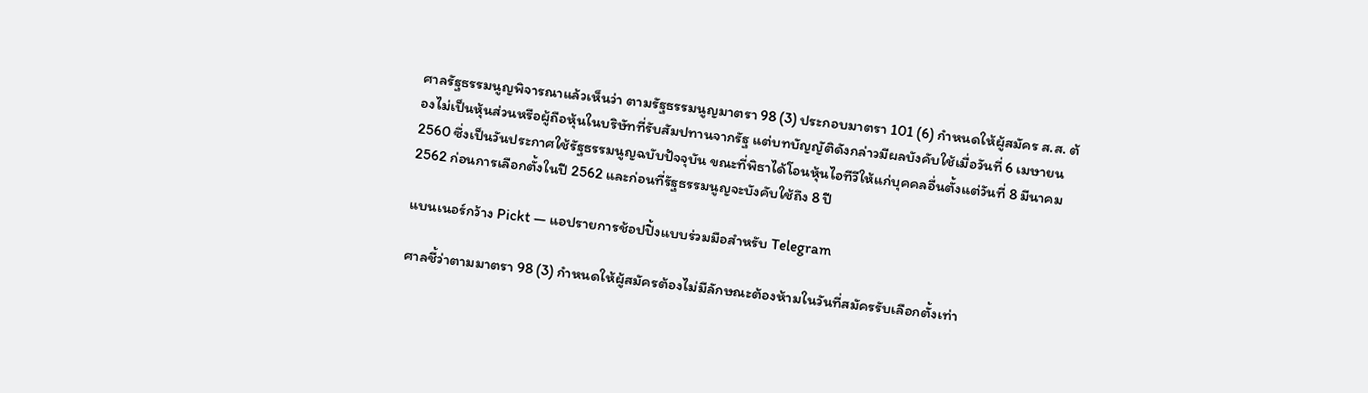ศาลรัฐธรรมนูญพิจารณาแล้วเห็นว่า ตามรัฐธรรมนูญมาตรา 98 (3) ประกอบมาตรา 101 (6) กำหนดให้ผู้สมัคร ส.ส. ต้องไม่เป็นหุ้นส่วนหรือผู้ถือหุ้นในบริษัทที่รับสัมปทานจากรัฐ แต่บทบัญญัติดังกล่าวมีผลบังคับใช้เมื่อวันที่ 6 เมษายน 2560 ซึ่งเป็นวันประกาศใช้รัฐธรรมนูญฉบับปัจจุบัน ขณะที่พิธาได้โอนหุ้นไอทีวีให้แก่บุคคลอื่นตั้งแต่วันที่ 8 มีนาคม 2562 ก่อนการเลือกตั้งในปี 2562 และก่อนที่รัฐธรรมนูญจะบังคับใช้ถึง 8 ปี

แบนเนอร์กว้าง Pickt — แอปรายการช้อปปิ้งแบบร่วมมือสำหรับ Telegram

ศาลชี้ว่าตามมาตรา 98 (3) กำหนดให้ผู้สมัครต้องไม่มีลักษณะต้องห้ามในวันที่สมัครรับเลือกตั้งเท่า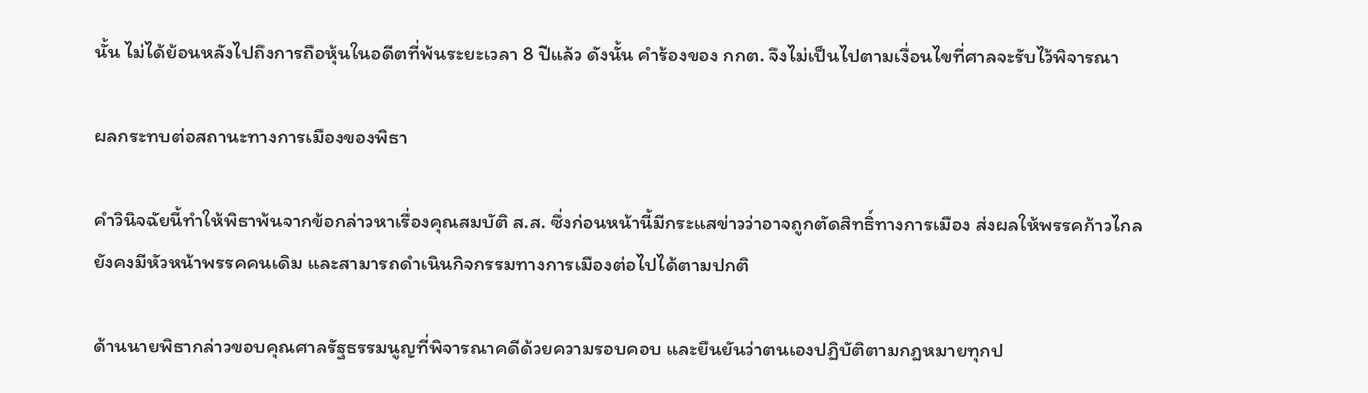นั้น ไม่ได้ย้อนหลังไปถึงการถือหุ้นในอดีตที่พ้นระยะเวลา 8 ปีแล้ว ดังนั้น คำร้องของ กกต. จึงไม่เป็นไปตามเงื่อนไขที่ศาลจะรับไว้พิจารณา

ผลกระทบต่อสถานะทางการเมืองของพิธา

คำวินิจฉัยนี้ทำให้พิธาพ้นจากข้อกล่าวหาเรื่องคุณสมบัติ ส.ส. ซึ่งก่อนหน้านี้มีกระแสข่าวว่าอาจถูกตัดสิทธิ์ทางการเมือง ส่งผลให้พรรคก้าวไกลยังคงมีหัวหน้าพรรคคนเดิม และสามารถดำเนินกิจกรรมทางการเมืองต่อไปได้ตามปกติ

ด้านนายพิธากล่าวขอบคุณศาลรัฐธรรมนูญที่พิจารณาคดีด้วยความรอบคอบ และยืนยันว่าตนเองปฏิบัติตามกฎหมายทุกป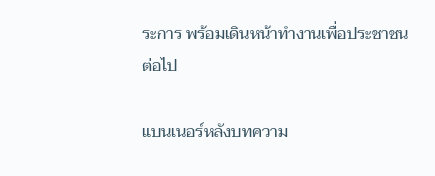ระการ พร้อมเดินหน้าทำงานเพื่อประชาชนต่อไป

แบนเนอร์หลังบทความ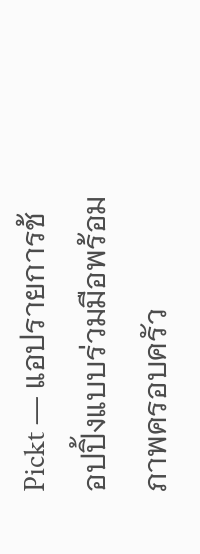Pickt — แอปรายการช้อปปิ้งแบบร่วมมือพร้อมภาพครอบครัว